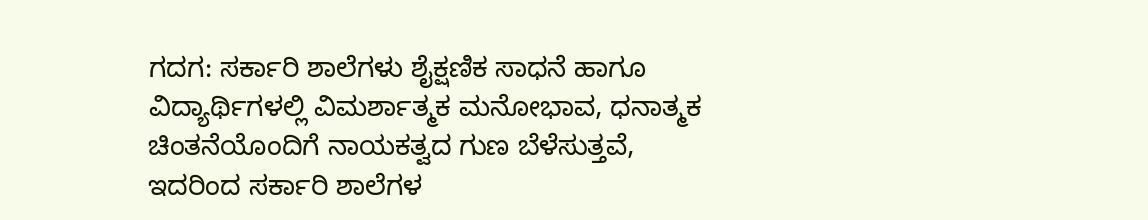ಗದಗ: ಸರ್ಕಾರಿ ಶಾಲೆಗಳು ಶೈಕ್ಷಣಿಕ ಸಾಧನೆ ಹಾಗೂ ವಿದ್ಯಾರ್ಥಿಗಳಲ್ಲಿ ವಿಮರ್ಶಾತ್ಮಕ ಮನೋಭಾವ, ಧನಾತ್ಮಕ ಚಿಂತನೆಯೊಂದಿಗೆ ನಾಯಕತ್ವದ ಗುಣ ಬೆಳೆಸುತ್ತವೆ, ಇದರಿಂದ ಸರ್ಕಾರಿ ಶಾಲೆಗಳ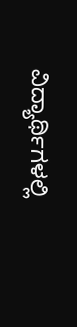ವಿದ್ಯಾರ್ಥಿಗಳಲ್ಲಿ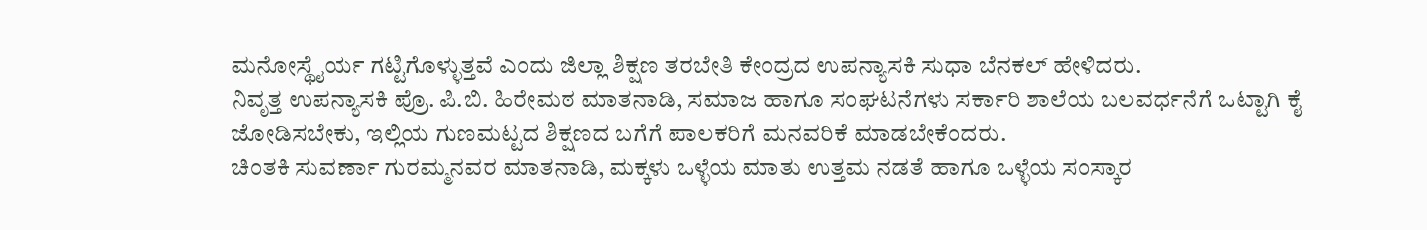ಮನೋಸ್ಥೈರ್ಯ ಗಟ್ಟಿಗೊಳ್ಳುತ್ತವೆ ಎಂದು ಜಿಲ್ಲಾ ಶಿಕ್ಷಣ ತರಬೇತಿ ಕೇಂದ್ರದ ಉಪನ್ಯಾಸಕಿ ಸುಧಾ ಬೆನಕಲ್ ಹೇಳಿದರು.
ನಿವೃತ್ತ ಉಪನ್ಯಾಸಕಿ ಪ್ರೊ. ಪಿ.ಬಿ. ಹಿರೇಮಠ ಮಾತನಾಡಿ, ಸಮಾಜ ಹಾಗೂ ಸಂಘಟನೆಗಳು ಸರ್ಕಾರಿ ಶಾಲೆಯ ಬಲವರ್ಧನೆಗೆ ಒಟ್ಟಾಗಿ ಕೈ ಜೋಡಿಸಬೇಕು, ಇಲ್ಲಿಯ ಗುಣಮಟ್ಟದ ಶಿಕ್ಷಣದ ಬಗೆಗೆ ಪಾಲಕರಿಗೆ ಮನವರಿಕೆ ಮಾಡಬೇಕೆಂದರು.
ಚಿಂತಕಿ ಸುವರ್ಣಾ ಗುರಮ್ಮನವರ ಮಾತನಾಡಿ, ಮಕ್ಕಳು ಒಳ್ಳೆಯ ಮಾತು ಉತ್ತಮ ನಡತೆ ಹಾಗೂ ಒಳ್ಳೆಯ ಸಂಸ್ಕಾರ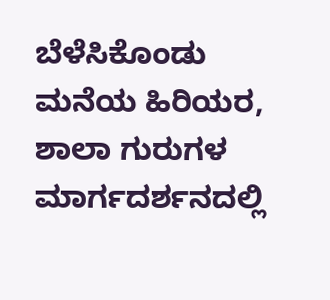ಬೆಳೆಸಿಕೊಂಡು ಮನೆಯ ಹಿರಿಯರ, ಶಾಲಾ ಗುರುಗಳ ಮಾರ್ಗದರ್ಶನದಲ್ಲಿ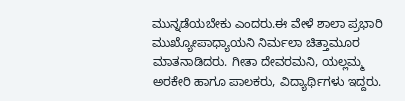ಮುನ್ನಡೆಯಬೇಕು ಎಂದರು.ಈ ವೇಳೆ ಶಾಲಾ ಪ್ರಭಾರಿ ಮುಖ್ಯೋಪಾಧ್ಯಾಯನಿ ನಿರ್ಮಲಾ ಚಿತ್ತಾಮೂರ ಮಾತನಾಡಿದರು. ಗೀತಾ ದೇವರಮನಿ, ಯಲ್ಲಮ್ಮ ಅರಕೇರಿ ಹಾಗೂ ಪಾಲಕರು, ವಿದ್ಯಾರ್ಥಿಗಳು ಇದ್ದರು.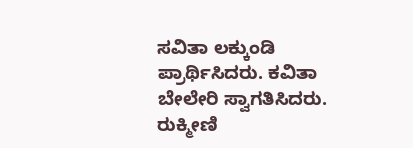ಸವಿತಾ ಲಕ್ಕುಂಡಿ ಪ್ರಾರ್ಥಿಸಿದರು. ಕವಿತಾ ಬೇಲೇರಿ ಸ್ವಾಗತಿಸಿದರು. ರುಕ್ಮೀಣಿ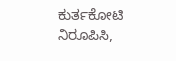ಕುರ್ತಕೋಟಿ ನಿರೂಪಿಸಿ,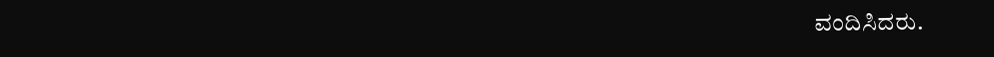ವಂದಿಸಿದರು.